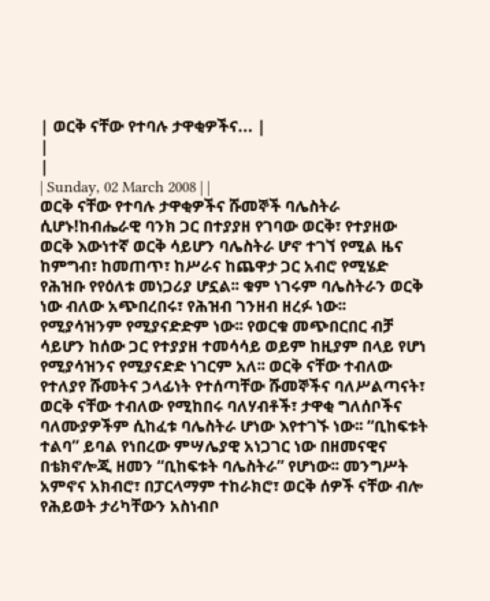| ወርቅ ናቸው የተባሉ ታዋቂዎችና... |
|
|
| Sunday, 02 March 2008 | |
ወርቅ ናቸው የተባሉ ታዋቂዎችና ሹመኞች ባሌስትራ ሲሆኑ!ከብሔራዊ ባንክ ጋር በተያያዘ የገባው ወርቅ፣ የተያዘው ወርቅ እውነተኛ ወርቅ ሳይሆን ባሌስትራ ሆኖ ተገኘ የሚል ዜና ከምግብ፣ ከመጠጥ፣ ከሥራና ከጨዋታ ጋር አብሮ የሚሄድ የሕዝቡ የየዕለቱ መነጋሪያ ሆኗል፡፡ ቁም ነገሩም ባሌስትራን ወርቅ ነው ብለው አጭበረበሩ፣ የሕዝብ ገንዘብ ዘረፉ ነው፡፡ የሚያሳዝንም የሚያናድድም ነው፡፡ የወርቁ መጭበርበር ብቻ ሳይሆን ከሰው ጋር የተያያዘ ተመሳሳይ ወይም ከዚያም በላይ የሆነ የሚያሳዝንና የሚያናድድ ነገርም አለ፡፡ ወርቅ ናቸው ተብለው የተለያየ ሹመትና ኃላፊነት የተሰጣቸው ሹመኞችና ባለሥልጣናት፣ ወርቅ ናቸው ተብለው የሚከበሩ ባለሃብቶች፣ ታዋቂ ግለሰቦችና ባለሙያዎችም ሲከፈቱ ባሌስትራ ሆነው እየተገኙ ነው፡፡ “ቢከፍቱት ተልባ” ይባል የነበረው ምሣሌያዊ አነጋገር ነው በዘመናዊና በቴክኖሎጂ ዘመን “ቢከፍቱት ባሌስትራ” የሆነው፡፡ መንግሥት አምኖና አክብሮ፣ በፓርላማም ተከራክሮ፣ ወርቅ ሰዎች ናቸው ብሎ የሕይወት ታሪካቸውን አስነብቦ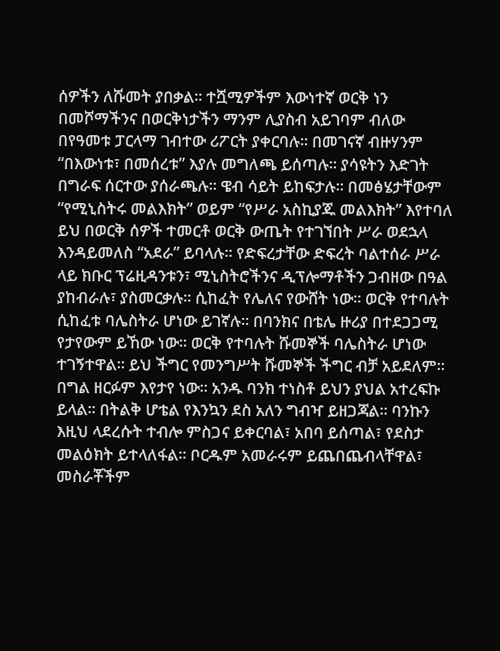ሰዎችን ለሹመት ያበቃል፡፡ ተሿሚዎችም እውነተኛ ወርቅ ነን በመሾማችንና በወርቅነታችን ማንም ሊያስብ አይገባም ብለው በየዓመቱ ፓርላማ ገብተው ሪፖርት ያቀርባሉ፡፡ በመገናኛ ብዙሃንም “በእውነቱ፣ በመሰረቱ” እያሉ መግለጫ ይሰጣሉ፡፡ ያሳዩትን እድገት በግራፍ ሰርተው ያሰራጫሉ፡፡ ዌብ ሳይት ይከፍታሉ፡፡ በመፅሄታቸውም “የሚኒስትሩ መልእክት” ወይም “የሥራ አስኪያጁ መልእክት” እየተባለ ይህ በወርቅ ሰዎች ተመርቶ ወርቅ ውጤት የተገኘበት ሥራ ወደኋላ እንዳይመለስ “አደራ” ይባላሉ፡፡ የድፍረታቸው ድፍረት ባልተሰራ ሥራ ላይ ክቡር ፕሬዚዳንቱን፣ ሚኒስትሮችንና ዲፕሎማቶችን ጋብዘው በዓል ያከብራሉ፣ ያስመርቃሉ፡፡ ሲከፈት የሌለና የውሸት ነው፡፡ ወርቅ የተባሉት ሲከፈቱ ባሌስትራ ሆነው ይገኛሉ፡፡ በባንክና በቴሌ ዙሪያ በተደጋጋሚ የታየውም ይኸው ነው፡፡ ወርቅ የተባሉት ሹመኞች ባሌስትራ ሆነው ተገኝተዋል፡፡ ይህ ችግር የመንግሥት ሹመኞች ችግር ብቻ አይደለም፡፡ በግል ዘርፉም እየታየ ነው፡፡ አንዱ ባንክ ተነስቶ ይህን ያህል አተረፍኩ ይላል፡፡ በትልቅ ሆቴል የእንኳን ደስ አለን ግብዣ ይዘጋጃል፡፡ ባንኩን እዚህ ላደረሱት ተብሎ ምስጋና ይቀርባል፣ አበባ ይሰጣል፣ የደስታ መልዕክት ይተላለፋል፡፡ ቦርዱም አመራሩም ይጨበጨብላቸዋል፣ መስራቾችም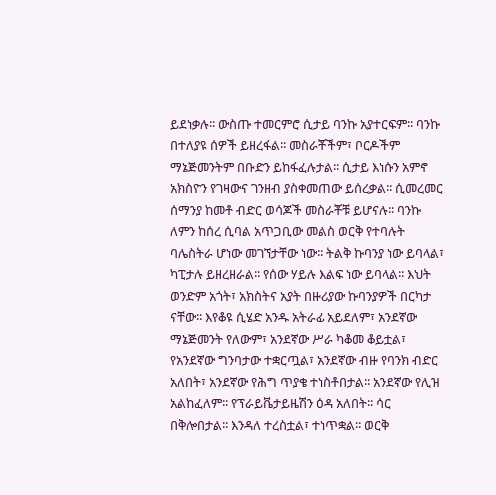ይደነቃሉ፡፡ ውስጡ ተመርምሮ ሲታይ ባንኩ አያተርፍም፡፡ ባንኩ በተለያዩ ሰዎች ይዘረፋል፡፡ መስራቾችም፣ ቦርዶችም ማኔጅመንትም በቡድን ይከፋፈሉታል፡፡ ሲታይ እነሱን አምኖ አክስዮን የገዛውና ገንዘብ ያስቀመጠው ይሰረቃል፡፡ ሲመረመር ሰማንያ ከመቶ ብድር ወሳጆች መስራቾቹ ይሆናሉ፡፡ ባንኩ ለምን ከሰረ ሲባል አጥጋቢው መልስ ወርቅ የተባሉት ባሌስትራ ሆነው መገኘታቸው ነው፡፡ ትልቅ ኩባንያ ነው ይባላል፣ ካፒታሉ ይዘረዘራል፡፡ የሰው ሃይሉ እልፍ ነው ይባላል፡፡ እህት ወንድም አጎት፣ አክስትና አያት በዙሪያው ኩባንያዎች በርካታ ናቸው፡፡ እየቆዩ ሲሄድ አንዱ አትራፊ አይደለም፣ አንደኛው ማኔጅመንት የለውም፣ አንደኛው ሥራ ካቆመ ቆይቷል፣ የአንደኛው ግንባታው ተቋርጧል፣ አንደኛው ብዙ የባንክ ብድር አለበት፣ አንደኛው የሕግ ጥያቄ ተነስቶበታል፡፡ አንደኛው የሊዝ አልከፈለም፡፡ የፕራይቬታይዜሽን ዕዳ አለበት፡፡ ሳር በቅሎበታል፡፡ እንዳለ ተረስቷል፣ ተነጥቋል፡፡ ወርቅ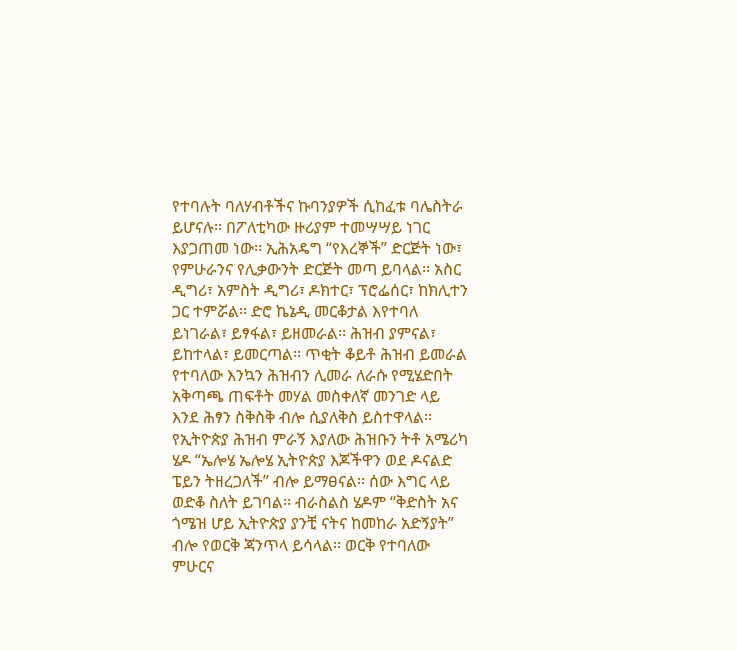የተባሉት ባለሃብቶችና ኩባንያዎች ሲከፈቱ ባሌስትራ ይሆናሉ፡፡ በፖለቲካው ዙሪያም ተመሣሣይ ነገር እያጋጠመ ነው፡፡ ኢሕአዴግ “የእረኞች” ድርጅት ነው፣ የምሁራንና የሊቃውንት ድርጅት መጣ ይባላል፡፡ አስር ዲግሪ፣ አምስት ዲግሪ፣ ዶክተር፣ ፕሮፌሰር፣ ከክሊተን ጋር ተምሯል፡፡ ድሮ ኬኔዲ መርቆታል እየተባለ ይነገራል፣ ይፃፋል፣ ይዘመራል፡፡ ሕዝብ ያምናል፣ ይከተላል፣ ይመርጣል፡፡ ጥቂት ቆይቶ ሕዝብ ይመራል የተባለው እንኳን ሕዝብን ሊመራ ለራሱ የሚሄድበት አቅጣጫ ጠፍቶት መሃል መስቀለኛ መንገድ ላይ እንደ ሕፃን ስቅስቅ ብሎ ሲያለቅስ ይስተዋላል፡፡ የኢትዮጵያ ሕዝብ ምራኝ እያለው ሕዝቡን ትቶ አሜሪካ ሄዶ “ኤሎሄ ኤሎሄ ኢትዮጵያ እጆችዋን ወደ ዶናልድ ፔይን ትዘረጋለች” ብሎ ይማፀናል፡፡ ሰው እግር ላይ ወድቆ ስለት ይገባል፡፡ ብራስልስ ሄዶም “ቅድስት አና ጎሜዝ ሆይ ኢትዮጵያ ያንቺ ናትና ከመከራ አድኝያት” ብሎ የወርቅ ጃንጥላ ይሳላል፡፡ ወርቅ የተባለው ምሁርና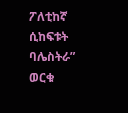ፖለቲከኛ ሲከፍቱት ባሌስትራ” ወርቁ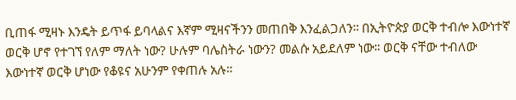ቢጠፋ ሚዛኑ እንዴት ይጥፋ ይባላልና እኛም ሚዛናችንን መጠበቅ እንፈልጋለን፡፡ በኢትዮጵያ ወርቅ ተብሎ እውነተኛ ወርቅ ሆኖ የተገኘ የለም ማለት ነው? ሁሉም ባሌስትራ ነውን? መልሱ አይደለም ነው፡፡ ወርቅ ናቸው ተብለው እውነተኛ ወርቅ ሆነው የቆዩና አሁንም የቀጠሉ አሉ፡፡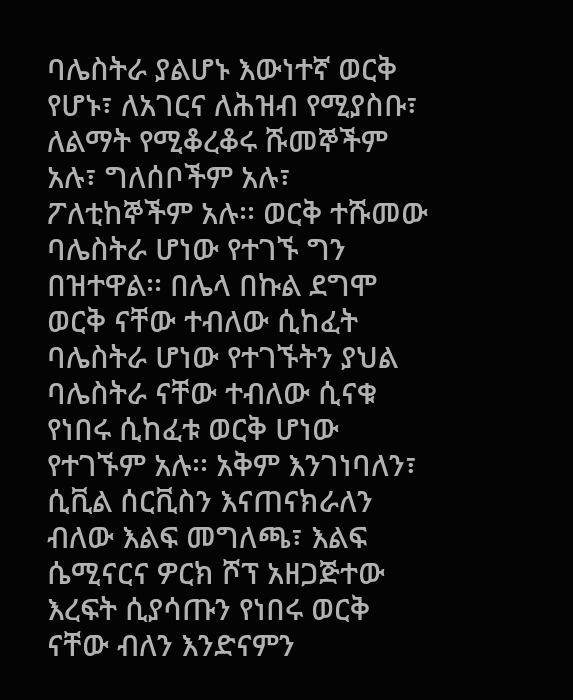ባሌስትራ ያልሆኑ እውነተኛ ወርቅ የሆኑ፣ ለአገርና ለሕዝብ የሚያስቡ፣ ለልማት የሚቆረቆሩ ሹመኞችም አሉ፣ ግለሰቦችም አሉ፣ ፖለቲከኞችም አሉ፡፡ ወርቅ ተሹመው ባሌስትራ ሆነው የተገኙ ግን በዝተዋል፡፡ በሌላ በኩል ደግሞ ወርቅ ናቸው ተብለው ሲከፈት ባሌስትራ ሆነው የተገኙትን ያህል ባሌስትራ ናቸው ተብለው ሲናቁ የነበሩ ሲከፈቱ ወርቅ ሆነው የተገኙም አሉ፡፡ አቅም እንገነባለን፣ ሲቪል ሰርቪስን እናጠናክራለን ብለው እልፍ መግለጫ፣ እልፍ ሴሚናርና ዎርክ ሾፕ አዘጋጅተው እረፍት ሲያሳጡን የነበሩ ወርቅ ናቸው ብለን እንድናምን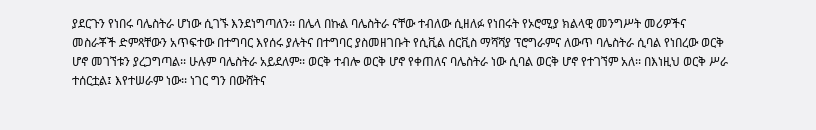ያደርጉን የነበሩ ባሌስትራ ሆነው ሲገኙ እንደነግጣለን፡፡ በሌላ በኩል ባሌስትራ ናቸው ተብለው ሲዘለፉ የነበሩት የኦሮሚያ ክልላዊ መንግሥት መሪዎችና መስራቾች ድምጻቸውን አጥፍተው በተግባር እየሰሩ ያሉትና በተግባር ያስመዘገቡት የሲቪል ሰርቪስ ማሻሻያ ፕሮግራምና ለውጥ ባሌስትራ ሲባል የነበረው ወርቅ ሆኖ መገኘቱን ያረጋግጣል፡፡ ሁሉም ባሌስትራ አይደለም፡፡ ወርቅ ተብሎ ወርቅ ሆኖ የቀጠለና ባሌስትራ ነው ሲባል ወርቅ ሆኖ የተገኘም አለ፡፡ በእነዚህ ወርቅ ሥራ ተሰርቷል፤ እየተሠራም ነው፡፡ ነገር ግን በውሸትና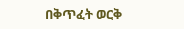በቅጥፈት ወርቅ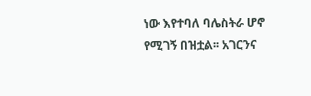ነው እየተባለ ባሌስትራ ሆኖ የሚገኝ በዝቷል፡፡ አገርንና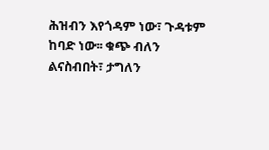ሕዝብን እየጎዳም ነው፣ ጉዳቱም ከባድ ነው፡፡ ቁጭ ብለን ልናስብበት፣ ታግለን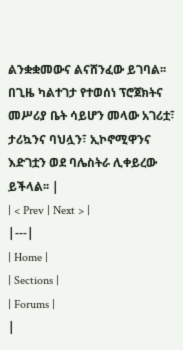ልንቋቋመውና ልናሸንፈው ይገባል፡፡ በጊዜ ካልተገታ የተወሰነ ፕሮጀክትና መሥሪያ ቤት ሳይሆን መላው አገሪቷ፣ ታሪኳንና ባህሏን፣ ኢኮኖሚዋንና እድገቷን ወደ ባሌስትራ ሊቀይረው ይችላል፡፡ |
| < Prev | Next > |
|---|
| Home |
| Sections |
| Forums |
|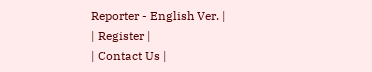Reporter - English Ver. |
| Register |
| Contact Us |